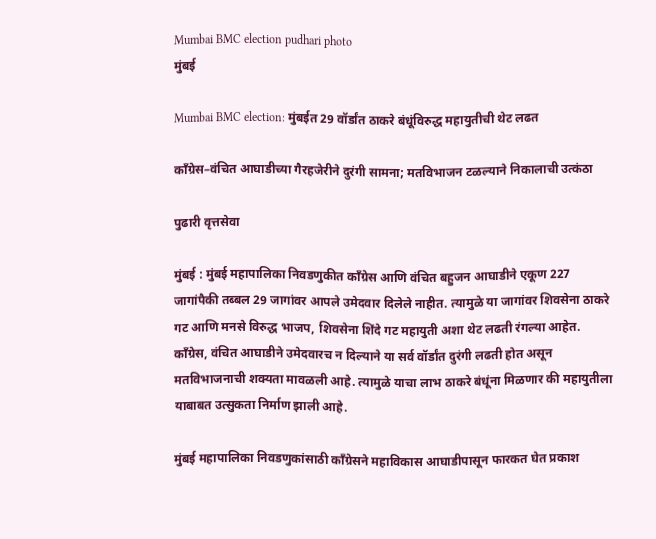Mumbai BMC election pudhari photo
मुंबई

Mumbai BMC election: मुंबईत 29 वॉर्डांत ठाकरे बंधूंविरुद्ध महायुतीची थेट लढत

काँग्रेस–वंचित आघाडीच्या गैरहजेरीने दुरंगी सामना; मतविभाजन टळल्याने निकालाची उत्कंठा

पुढारी वृत्तसेवा

मुंबई : मुंबई महापालिका निवडणुकीत काँग्रेस आणि वंचित बहुजन आघाडीने एकूण 227 जागांपैकी तब्बल 29 जागांवर आपले उमेदवार दिलेले नाहीत. त्यामुळे या जागांवर शिवसेना ठाकरे गट आणि मनसे विरुद्ध भाजप, शिवसेना शिंदे गट महायुती अशा थेट लढती रंगल्या आहेत. काँग्रेस, वंचित आघाडीने उमेदवारच न दिल्याने या सर्व वॉर्डांत दुरंगी लढती होत असून मतविभाजनाची शक्यता मावळली आहे. त्यामुळे याचा लाभ ठाकरे बंधूंना मिळणार की महायुतीला याबाबत उत्सुकता निर्माण झाली आहे.

मुंबई महापालिका निवडणुकांसाठी काँग्रेसने महाविकास आघाडीपासून फारकत घेत प्रकाश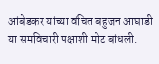आंबेडकर यांच्या वंचित बहुजन आघाडी या समविचारी पक्षाशी मोट बांधली.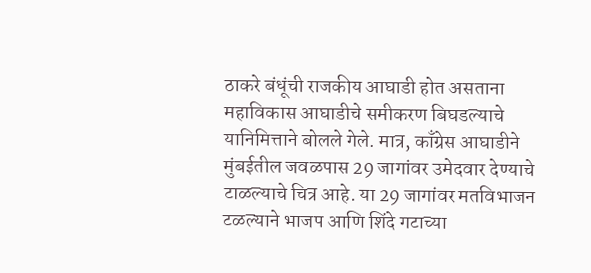ठाकरे बंधूंची राजकीय आघाडी होत असताना महाविकास आघाडीचे समीकरण बिघडल्याचे यानिमित्ताने बोलले गेले. मात्र, काँग्रेस आघाडीने मुंबईतील जवळपास 29 जागांवर उमेदवार देण्याचे टाळल्याचे चित्र आहे. या 29 जागांवर मतविभाजन टळल्याने भाजप आणि शिंदे गटाच्या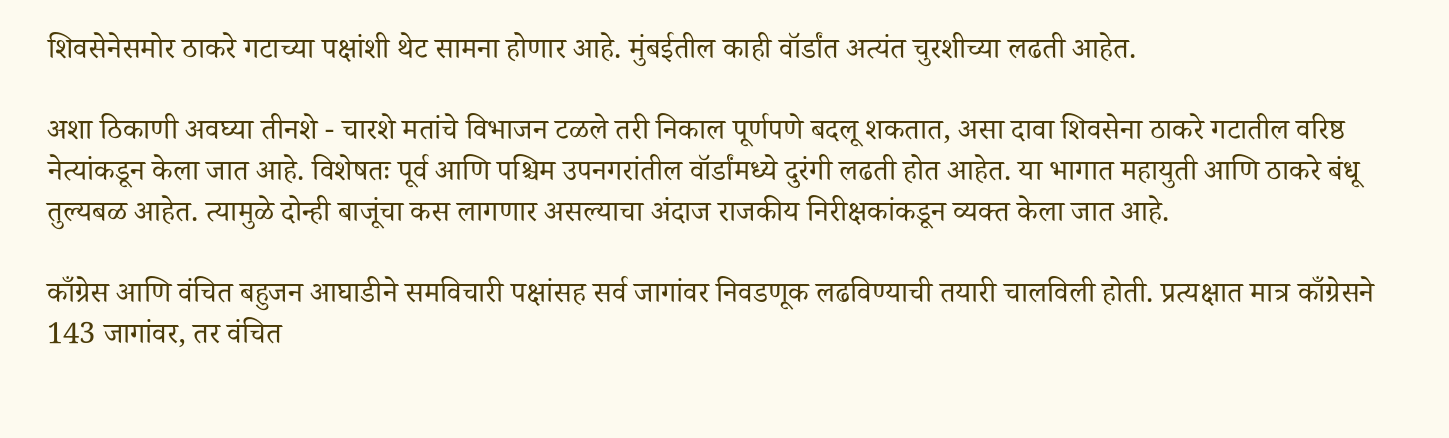शिवसेनेसमोर ठाकरे गटाच्या पक्षांशी थेट सामना होणार आहे. मुंबईतील काही वॉर्डांत अत्यंत चुरशीच्या लढती आहेत.

अशा ठिकाणी अवघ्या तीनशे - चारशे मतांचे विभाजन टळले तरी निकाल पूर्णपणे बदलू शकतात, असा दावा शिवसेना ठाकरे गटातील वरिष्ठ नेत्यांकडून केला जात आहे. विशेषतः पूर्व आणि पश्चिम उपनगरांतील वॉर्डांमध्ये दुरंगी लढती होत आहेत. या भागात महायुती आणि ठाकरे बंधू तुल्यबळ आहेत. त्यामुळे दोन्ही बाजूंचा कस लागणार असल्याचा अंदाज राजकीय निरीक्षकांकडून व्यक्त केला जात आहे.

काँग्रेस आणि वंचित बहुजन आघाडीने समविचारी पक्षांसह सर्व जागांवर निवडणूक लढविण्याची तयारी चालविली होती. प्रत्यक्षात मात्र काँग्रेसने 143 जागांवर, तर वंचित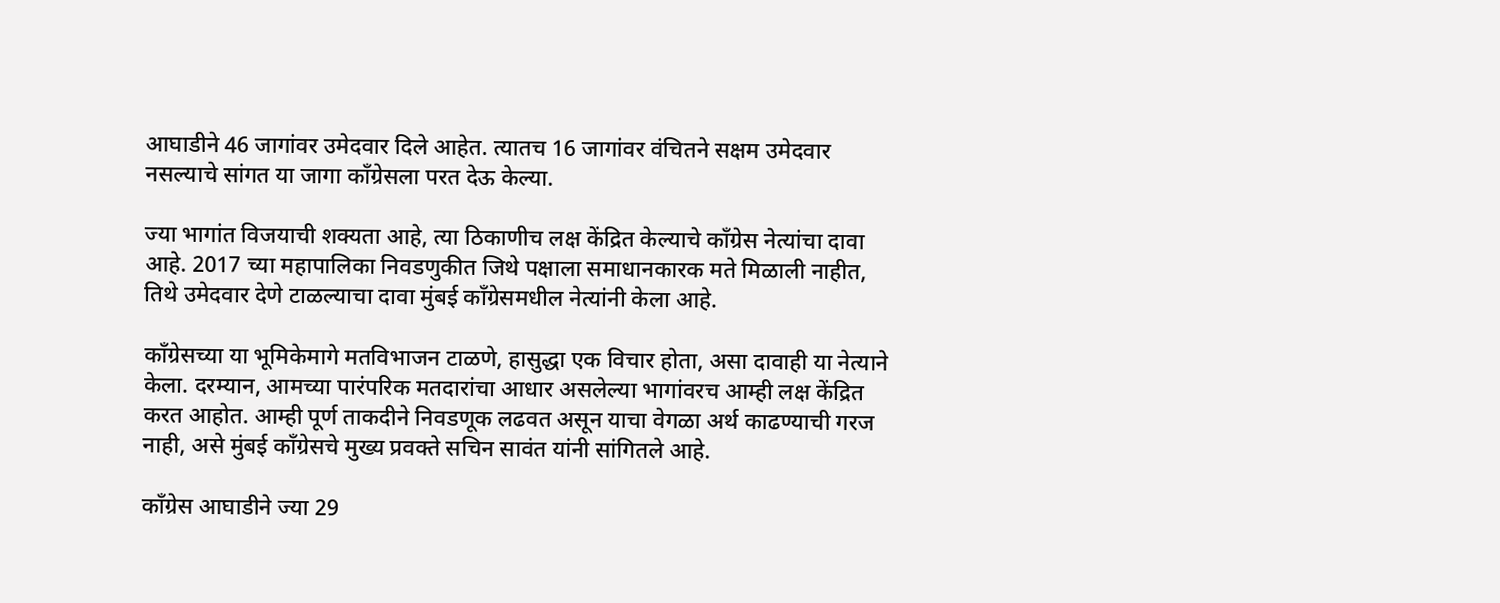आघाडीने 46 जागांवर उमेदवार दिले आहेत. त्यातच 16 जागांवर वंचितने सक्षम उमेदवार नसल्याचे सांगत या जागा काँग्रेसला परत देऊ केल्या.

ज्या भागांत विजयाची शक्यता आहे, त्या ठिकाणीच लक्ष केंद्रित केल्याचे काँग्रेस नेत्यांचा दावा आहे. 2017 च्या महापालिका निवडणुकीत जिथे पक्षाला समाधानकारक मते मिळाली नाहीत, तिथे उमेदवार देणे टाळल्याचा दावा मुंबई काँग्रेसमधील नेत्यांनी केला आहे.

काँग्रेसच्या या भूमिकेमागे मतविभाजन टाळणे, हासुद्धा एक विचार होता, असा दावाही या नेत्याने केला. दरम्यान, आमच्या पारंपरिक मतदारांचा आधार असलेल्या भागांवरच आम्ही लक्ष केंद्रित करत आहोत. आम्ही पूर्ण ताकदीने निवडणूक लढवत असून याचा वेगळा अर्थ काढण्याची गरज नाही, असे मुंबई काँग्रेसचे मुख्य प्रवक्ते सचिन सावंत यांनी सांगितले आहे.

काँग्रेस आघाडीने ज्या 29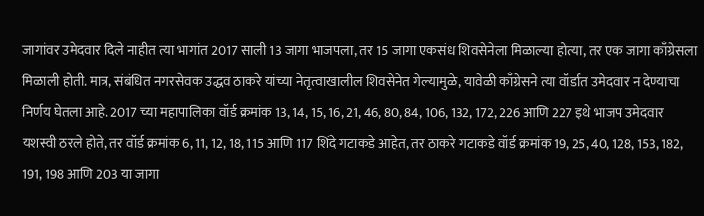जागांवर उमेदवार दिले नाहीत त्या भागांत 2017 साली 13 जागा भाजपला, तर 15 जागा एकसंध शिवसेनेला मिळाल्या होत्या, तर एक जागा काँग्रेसला मिळाली होती. मात्र, संबंधित नगरसेवक उद्धव ठाकरे यांच्या नेतृत्वाखालील शिवसेनेत गेल्यामुळे, यावेळी काँग्रेसने त्या वॉर्डात उमेदवार न देण्याचा निर्णय घेतला आहे. 2017 च्या महापालिका वॉर्ड क्रमांक 13, 14, 15, 16, 21, 46, 80, 84, 106, 132, 172, 226 आणि 227 इथे भाजप उमेदवार यशस्वी ठरले होते, तर वॉर्ड क्रमांक 6, 11, 12, 18, 115 आणि 117 शिंदे गटाकडे आहेत, तर ठाकरे गटाकडे वॉर्ड क्रमांक 19, 25, 40, 128, 153, 182, 191, 198 आणि 203 या जागा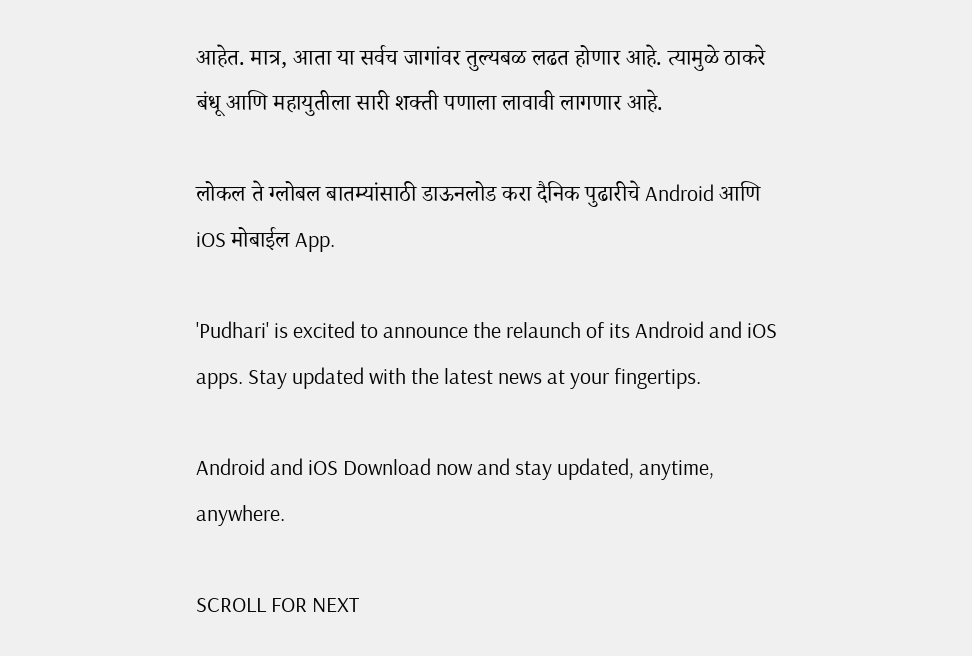आहेत. मात्र, आता या सर्वच जागांवर तुल्यबळ लढत होणार आहे. त्यामुळे ठाकरे बंधू आणि महायुतीला सारी शक्ती पणाला लावावी लागणार आहे.

लोकल ते ग्लोबल बातम्यांसाठी डाऊनलोड करा दैनिक पुढारीचे Android आणि iOS मोबाईल App.

'Pudhari' is excited to announce the relaunch of its Android and iOS apps. Stay updated with the latest news at your fingertips.

Android and iOS Download now and stay updated, anytime, anywhere.

SCROLL FOR NEXT